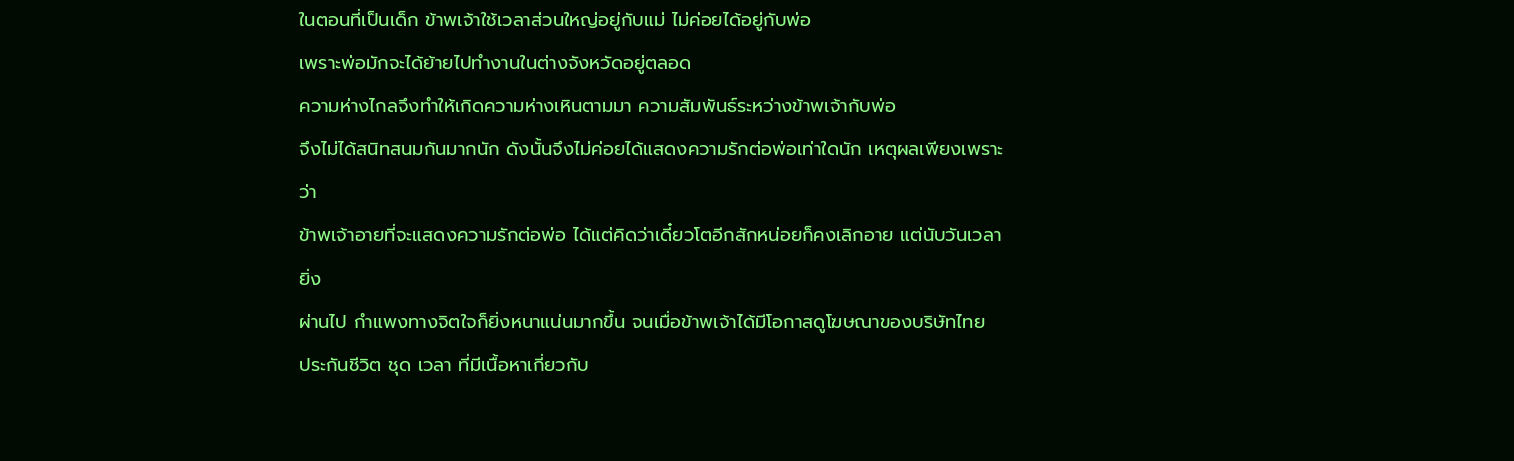ในตอนที่เป็นเด็ก ข้าพเจ้าใช้เวลาส่วนใหญ่อยู่กับแม่ ไม่ค่อยได้อยู่กับพ่อ
เพราะพ่อมักจะได้ย้ายไปทำงานในต่างจังหวัดอยู่ตลอด
ความห่างไกลจึงทำให้เกิดความห่างเหินตามมา ความสัมพันธ์ระหว่างข้าพเจ้ากับพ่อ
จึงไม่ได้สนิทสนมกันมากนัก ดังนั้นจึงไม่ค่อยได้แสดงความรักต่อพ่อเท่าใดนัก เหตุผลเพียงเพราะว่า
ข้าพเจ้าอายที่จะแสดงความรักต่อพ่อ ได้แต่คิดว่าเดี๋ยวโตอีกสักหน่อยก็คงเลิกอาย แต่นับวันเวลายิ่ง
ผ่านไป กำแพงทางจิตใจก็ยิ่งหนาแน่นมากขึ้น จนเมื่อข้าพเจ้าได้มีโอกาสดูโฆษณาของบริษัทไทย
ประกันชีวิต ชุด เวลา ที่มีเนื้อหาเกี่ยวกับ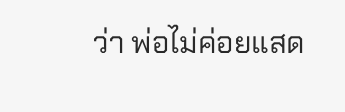ว่า พ่อไม่ค่อยแสด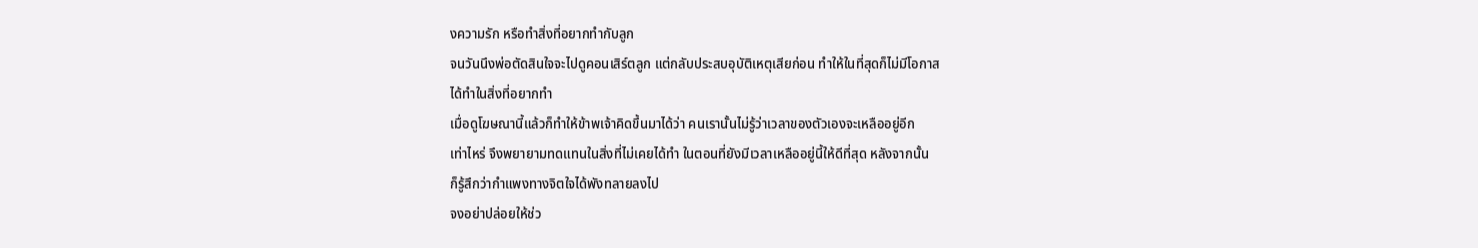งความรัก หรือทำสิ่งที่อยากทำกับลูก
จนวันนึงพ่อตัดสินใจจะไปดูคอนเสิร์ตลูก แต่กลับประสบอุบัติเหตุเสียก่อน ทำให้ในที่สุดก็ไม่มีโอกาส
ได้ทำในสิ่งที่อยากทำ
เมื่อดูโฆษณานี้แล้วก็ทำให้ข้าพเจ้าคิดขึ้นมาได้ว่า คนเรานั้นไม่รู้ว่าเวลาของตัวเองจะเหลืออยู่อีก
เท่าไหร่ จึงพยายามทดแทนในสิ่งที่ไม่เคยได้ทำ ในตอนที่ยังมีเวลาเหลืออยู่นี้ให้ดีที่สุด หลังจากนั้น
ก็รู้สึกว่ากำแพงทางจิตใจได้พังทลายลงไป
จงอย่าปล่อยให้ช่ว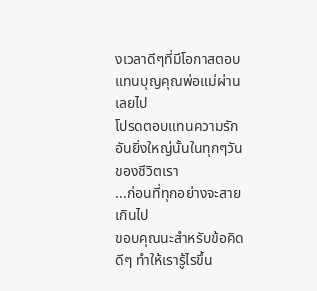งเวลาดีๆที่มีโอกาสตอบแทนบุญคุณพ่อแม่ผ่านเลยไป
โปรดตอบแทนความรักอันยิ่งใหญ่นั้นในทุกๆวันของชีวิตเรา
...ก่อนที่ทุกอย่างจะสายเกินไป
ขอบคุณนะสำหรับข้อคิดดีๆ ทำให้เรารู้ไรขึ้น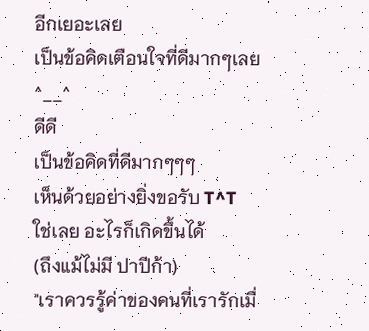อีกเยอะเลย
เป็นข้อคิดเตือนใจที่ดีมากๆเลย
^__^
ดีดี
เป็นข้อคิดที่ดีมากๆๆๆ
เห็นด้วยอย่างยิ่งขอรับ T^T
ใช่เลย อะไรก็เกิดขึ้นได้
(ถึงแม้ไม่มี ปาปีก้า)
"เราควรรู้ค่าของคนที่เรารักเมื่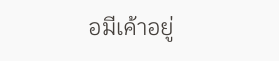อมีเค้าอยู่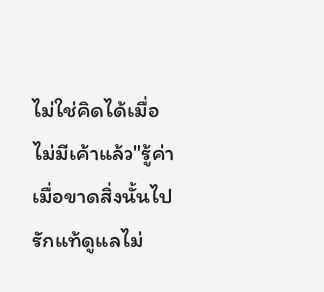ไม่ใช่คิดได้เมื่อไม่มีเค้าแล้ว"รู้ค่าเมื่อขาดสิ่งนั้นไป
รักแท้ดูแลไม่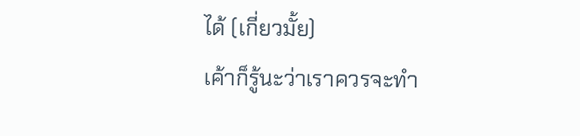ได้ (เกี่ยวมั้ย)
เค้าก็รู้นะว่าเราควรจะทำ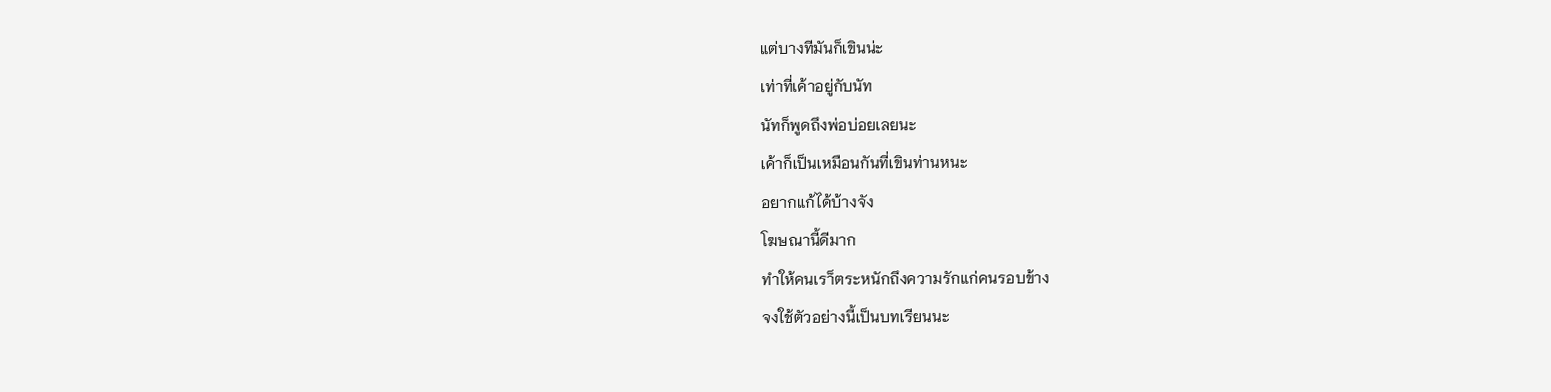แต่บางทีมันก็เขินน่ะ
เท่าที่เค้าอยู่กับนัท
นัทก็พูดถึงพ่อบ่อยเลยนะ
เค้าก็เป็นเหมือนกันที่เขินท่านหนะ
อยากแก้ได้บ้างจัง
โฆษณานี้ดีมาก
ทำให้คนเรา็ตระหนักถึงความรักแก่คนรอบข้าง
จงใช้ตัวอย่างนี้เป็นบทเรียนนะ